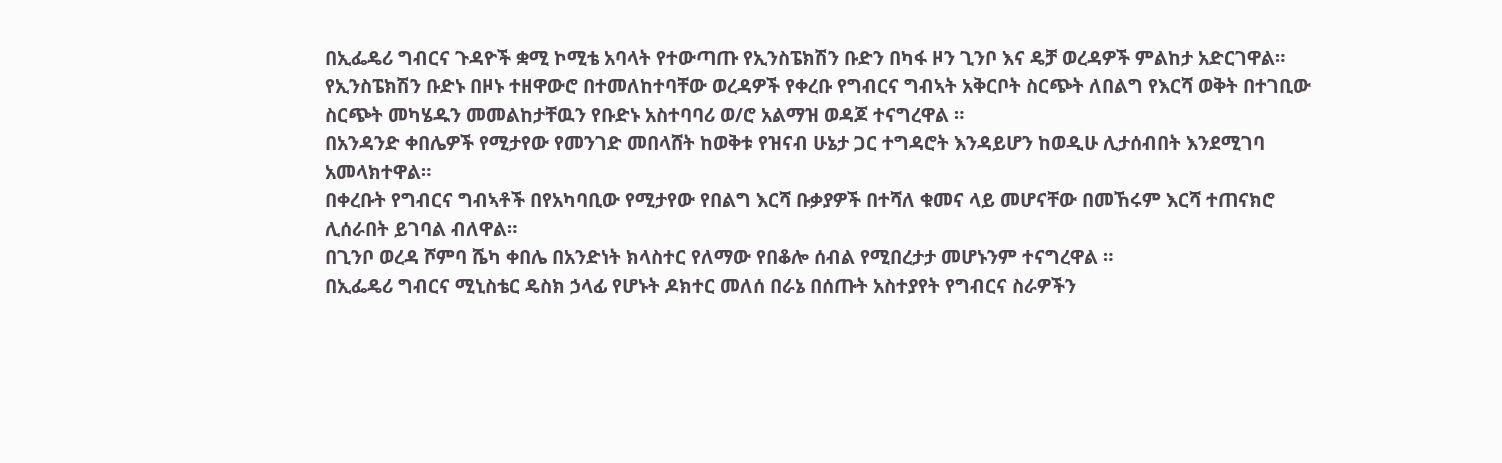በኢፌዴሪ ግብርና ጉዳዮች ቋሚ ኮሚቴ አባላት የተውጣጡ የኢንስፔክሽን ቡድን በካፋ ዞን ጊንቦ እና ዴቻ ወረዳዎች ምልከታ አድርገዋል።
የኢንስፔክሽን ቡድኑ በዞኑ ተዘዋውሮ በተመለከተባቸው ወረዳዎች የቀረቡ የግብርና ግብኣት አቅርቦት ስርጭት ለበልግ የእርሻ ወቅት በተገቢው ስርጭት መካሄዱን መመልከታቸዉን የቡድኑ አስተባባሪ ወ/ሮ አልማዝ ወዳጆ ተናግረዋል ።
በአንዳንድ ቀበሌዎች የሚታየው የመንገድ መበላሸት ከወቅቱ የዝናብ ሁኔታ ጋር ተግዳሮት እንዳይሆን ከወዲሁ ሊታሰብበት እንደሚገባ አመላክተዋል።
በቀረቡት የግብርና ግብኣቶች በየአካባቢው የሚታየው የበልግ እርሻ ቡቃያዎች በተሻለ ቁመና ላይ መሆናቸው በመኸሩም እርሻ ተጠናክሮ ሊሰራበት ይገባል ብለዋል።
በጊንቦ ወረዳ ሾምባ ሼካ ቀበሌ በአንድነት ክላስተር የለማው የበቆሎ ሰብል የሚበረታታ መሆኑንም ተናግረዋል ።
በኢፌዴሪ ግብርና ሚኒስቴር ዴስክ ኃላፊ የሆኑት ዶክተር መለሰ በራኔ በሰጡት አስተያየት የግብርና ስራዎችን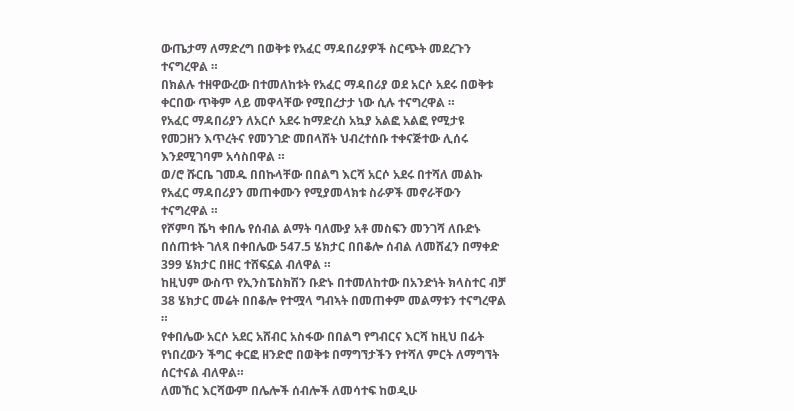ውጤታማ ለማድረግ በወቅቱ የአፈር ማዳበሪያዎች ስርጭት መደረጉን ተናግረዋል ።
በክልሉ ተዘዋውረው በተመለከቱት የአፈር ማዳበሪያ ወደ አርሶ አደሩ በወቅቱ ቀርበው ጥቅም ላይ መዋላቸው የሚበረታታ ነው ሲሉ ተናግረዋል ።
የአፈር ማዳበሪያን ለአርሶ አደሩ ከማድረስ አኳያ አልፎ አልፎ የሚታዩ የመጋዘን እጥረትና የመንገድ መበላሸት ህብረተሰቡ ተቀናጅተው ሊሰሩ እንደሚገባም አሳስበዋል ።
ወ/ሮ ሹርቤ ገመዱ በበኩላቸው በበልግ እርሻ አርሶ አደሩ በተሻለ መልኩ የአፈር ማዳበሪያን መጠቀሙን የሚያመላክቱ ስራዎች መኖራቸውን ተናግረዋል ።
የሾምባ ሼካ ቀበሌ የሰብል ልማት ባለሙያ አቶ መስፍን መንገሻ ለቡድኑ በሰጠቱት ገለጻ በቀበሌው 547.5 ሄክታር በበቆሎ ሰብል ለመሸፈን በማቀድ 399 ሄክታር በዘር ተሸፍኗል ብለዋል ።
ከዚህም ውስጥ የኢንስፔስክሽን ቡድኑ በተመለከተው በአንድነት ክላስተር ብቻ 38 ሄክታር መሬት በበቆሎ የተሟላ ግብኣት በመጠቀም መልማቱን ተናግረዋል ።
የቀበሌው አርሶ አደር አሸብር አስፋው በበልግ የግብርና እርሻ ከዚህ በፊት የነበረውን ችግር ቀርፎ ዘንድሮ በወቅቱ በማግኘታችን የተሻለ ምርት ለማግኘት ሰርተናል ብለዋል።
ለመኸር እርሻውም በሌሎች ሰብሎች ለመሳተፍ ከወዲሁ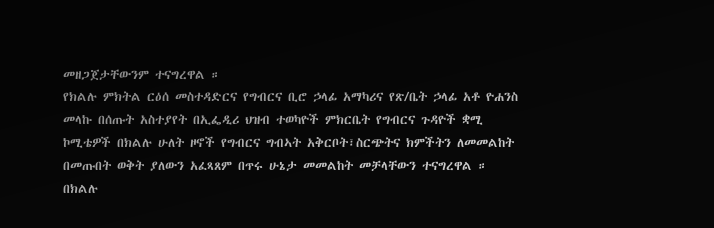መዘጋጀታቸውንም ተናግረዋል ።
የክልሉ ምክትል ርዕሰ መስተዳድርና የግብርና ቢሮ ኃላፊ አማካሪና የጽ/ቤት ኃላፊ አቶ ዮሐንስ መላኩ በሰጡት አስተያየት በኢፌዲሪ ህዝብ ተወካዮች ምክርቤት የግብርና ጉዳዮች ቋሚ ኮሚቴዎች በክልሉ ሁለት ዞኖች የግብርና ግብኣት አቅርቦት፣ስርጭትና ክምችትን ለመመልከት በመጡበት ወቅት ያለውን አፈጻጸም በጥሩ ሁኔታ መመልከት መቻላቸውን ተናግረዋል ።
በክልሉ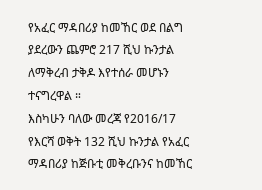የአፈር ማዳበሪያ ከመኸር ወደ በልግ ያደረውን ጨምሮ 217 ሺህ ኩንታል ለማቅረብ ታቅዶ እየተሰራ መሆኑን ተናግረዋል ።
እስካሁን ባለው መረጃ የ2016/17 የእርሻ ወቅት 132 ሺህ ኩንታል የአፈር ማዳበሪያ ከጅቡቲ መቅረቡንና ከመኸር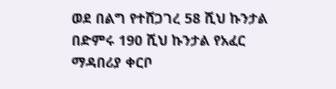ወደ በልግ የተሸጋገረ 58 ሺህ ኩንታል በድምሩ 190 ሺህ ኩንታል የአፈር ማዳበሪያ ቀርቦ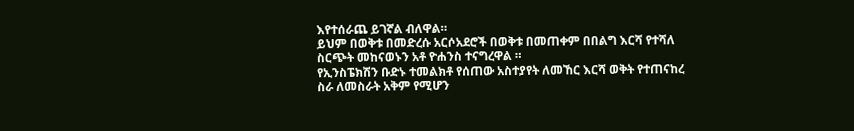እየተሰራጨ ይገኛል ብለዋል።
ይህም በወቅቱ በመድረሱ አርሶአደሮች በወቅቱ በመጠቀም በበልግ እርሻ የተሻለ ስርጭት መከናወኑን አቶ ዮሐንስ ተናግረዋል ።
የኢንስፔክሽን ቡድኑ ተመልክቶ የሰጠው አስተያየት ለመኸር እርሻ ወቅት የተጠናከረ ስራ ለመስራት አቅም የሚሆን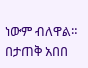ነውም ብለዋል።
በታጠቅ አበበ